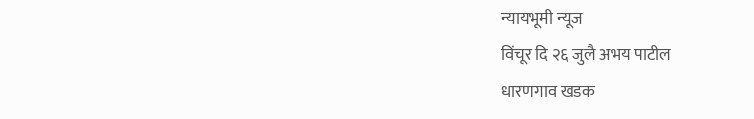न्यायभूमी न्यूज
विंचूर दि २६ जुलै अभय पाटील
धारणगाव खडक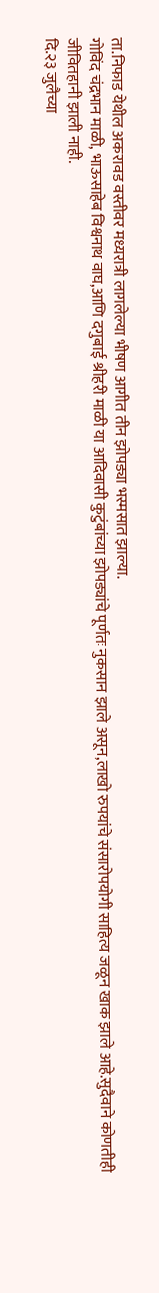ता.निफाड येथील अकरावड वस्तीवर मध्यरात्री लागलेल्या भीषण आगीत तीन झोपड्या भस्मसात झाल्या.
गोविंद चंद्रभान माळी, भाऊसाहेब विश्वनाथ वाघ,आणि दगुबाई श्रीहरी माळी या आदिवासी कुटुंबांच्या झोपड्यांचे पूर्णतः नुकसान झाले असून,लाखो रुपयांचे संसारोपयोगी साहित्य जळून खाक झाले आहे.सुदैवाने कोणतीही जीवितहानी झाली नाही.
दि.२३ जुलैच्या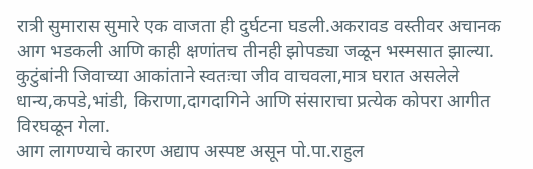रात्री सुमारास सुमारे एक वाजता ही दुर्घटना घडली.अकरावड वस्तीवर अचानक आग भडकली आणि काही क्षणांतच तीनही झोपड्या जळून भस्मसात झाल्या.
कुटुंबांनी जिवाच्या आकांताने स्वतःचा जीव वाचवला,मात्र घरात असलेले धान्य,कपडे,भांडी, किराणा,दागदागिने आणि संसाराचा प्रत्येक कोपरा आगीत विरघळून गेला.
आग लागण्याचे कारण अद्याप अस्पष्ट असून पो.पा.राहुल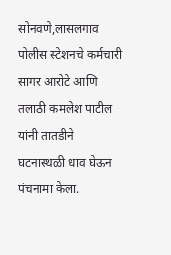सोनवणे,लासलगाव पोलीस स्टेशनचे कर्मचारी सागर आरोटे आणि तलाठी कमलेश पाटील यांनी तातडीने घटनास्थळी धाव घेऊन पंचनामा केला.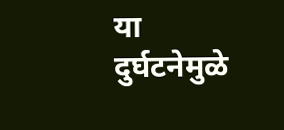या दुर्घटनेमुळे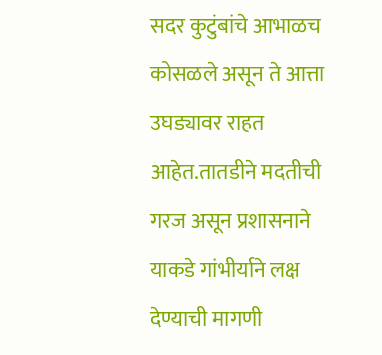सदर कुटुंबांचे आभाळच कोसळले असून ते आत्ता उघड्यावर राहत आहेत.तातडीने मदतीची गरज असून प्रशासनाने याकडे गांभीर्याने लक्ष देण्याची मागणी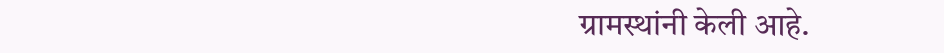ग्रामस्थांनी केली आहे.